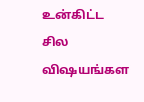உன்கிட்ட சில விஷயங்கள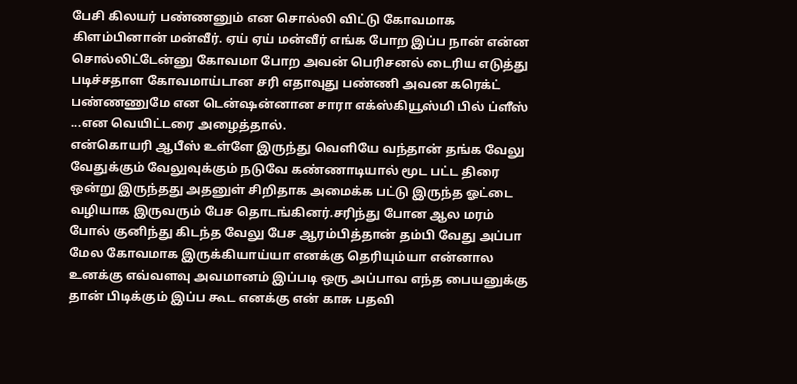பேசி கிலயர் பண்ணனும் என சொல்லி விட்டு கோவமாக கிளம்பினான் மன்வீர். ஏய் ஏய் மன்வீர் எங்க போற இப்ப நான் என்ன சொல்லிட்டேன்னு கோவமா போற அவன் பெரிசனல் டைரிய எடுத்து படிச்சதாள கோவமாய்டான சரி எதாவுது பண்ணி அவன கரெக்ட் பண்ணணுமே என டென்ஷன்னான சாரா எக்ஸ்கியூஸ்மி பில் ப்ளீஸ் ...என வெயிட்டரை அழைத்தால்.
என்கொயரி ஆபீஸ் உள்ளே இருந்து வெளியே வந்தான் தங்க வேலு வேதுக்கும் வேலுவுக்கும் நடுவே கண்ணாடியால் மூட பட்ட திரை ஒன்று இருந்தது அதனுள் சிறிதாக அமைக்க பட்டு இருந்த ஓட்டை வழியாக இருவரும் பேச தொடங்கினர்.சரிந்து போன ஆல மரம் போல் குனிந்து கிடந்த வேலு பேச ஆரம்பித்தான் தம்பி வேது அப்பா மேல கோவமாக இருக்கியாய்யா எனக்கு தெரியும்யா என்னால உனக்கு எவ்வளவு அவமானம் இப்படி ஒரு அப்பாவ எந்த பையனுக்கு தான் பிடிக்கும் இப்ப கூட எனக்கு என் காசு பதவி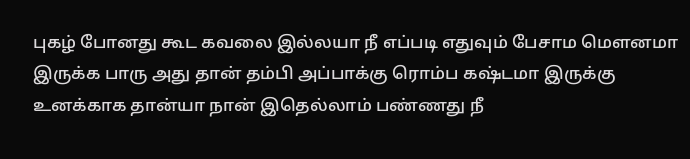புகழ் போனது கூட கவலை இல்லயா நீ எப்படி எதுவும் பேசாம மௌனமா இருக்க பாரு அது தான் தம்பி அப்பாக்கு ரொம்ப கஷ்டமா இருக்கு உனக்காக தான்யா நான் இதெல்லாம் பண்ணது நீ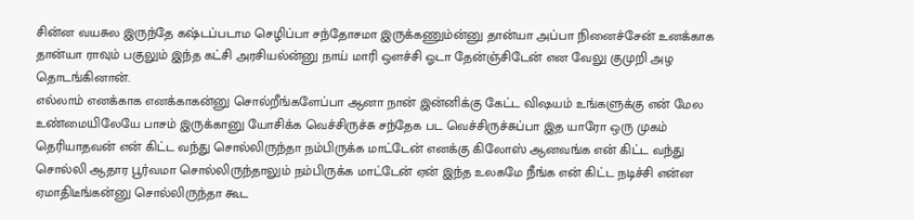சின்ன வயசுல இருந்தே கஷ்டப்படாம செழிப்பா சந்தோசமா இருக்கணும்ன்னு தான்யா அப்பா நினைச்சேன் உனக்காக தான்யா ராவும் பகுலும் இந்த கட்சி அரசியல்ன்னு நாய் மாரி ஒளச்சி ஓடா தேன்ஞ்சிடேன் என வேலு குமுறி அழ தொடங்கினான்.
எல்லாம் எனக்காக எனக்காகன்னு சொல்றீங்களேப்பா ஆனா நான் இன்னிக்கு கேட்ட விஷயம் உங்களுக்கு என் மேல உண்மையிலேயே பாசம் இருக்கானு யோசிக்க வெச்சிருச்சு சந்தேக பட வெச்சிருச்சுப்பா இத யாரோ ஒரு முகம் தெரியாதவன் என் கிட்ட வந்து சொல்லிருந்தா நம்பிருக்க மாட்டேன் எனக்கு கிலோஸ் ஆனவங்க என் கிட்ட வந்து சொல்லி ஆதார பூர்வமா சொல்லிருந்தாலும் நம்பிருக்க மாட்டேன் ஏன் இந்த உலகமே நீங்க என் கிட்ட நடிச்சி என்ன ஏமாதிடீங்கன்னு சொல்லிருந்தா கூட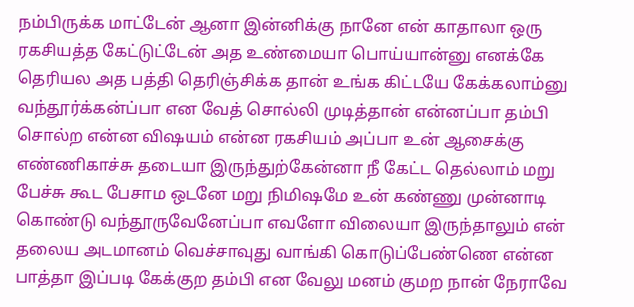நம்பிருக்க மாட்டேன் ஆனா இன்னிக்கு நானே என் காதாலா ஒரு ரகசியத்த கேட்டுட்டேன் அத உண்மையா பொய்யான்னு எனக்கே தெரியல அத பத்தி தெரிஞ்சிக்க தான் உங்க கிட்டயே கேக்கலாம்னு வந்தூர்க்கன்ப்பா என வேத் சொல்லி முடித்தான் என்னப்பா தம்பி சொல்ற என்ன விஷயம் என்ன ரகசியம் அப்பா உன் ஆசைக்கு எண்ணிகாச்சு தடையா இருந்துற்கேன்னா நீ கேட்ட தெல்லாம் மறு பேச்சு கூட பேசாம ஒடனே மறு நிமிஷமே உன் கண்ணு முன்னாடி கொண்டு வந்தூருவேனேப்பா எவளோ விலையா இருந்தாலும் என் தலைய அடமானம் வெச்சாவுது வாங்கி கொடுப்பேண்ணெ என்ன பாத்தா இப்படி கேக்குற தம்பி என வேலு மனம் குமற நான் நேராவே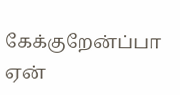கேக்குறேன்ப்பா ஏன்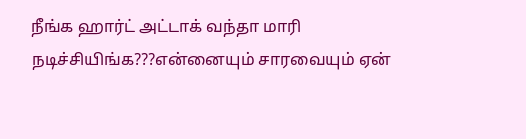நீங்க ஹார்ட் அட்டாக் வந்தா மாரி நடிச்சியிங்க???என்னையும் சாரவையும் ஏன்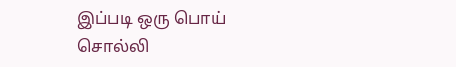இப்படி ஒரு பொய் சொல்லி